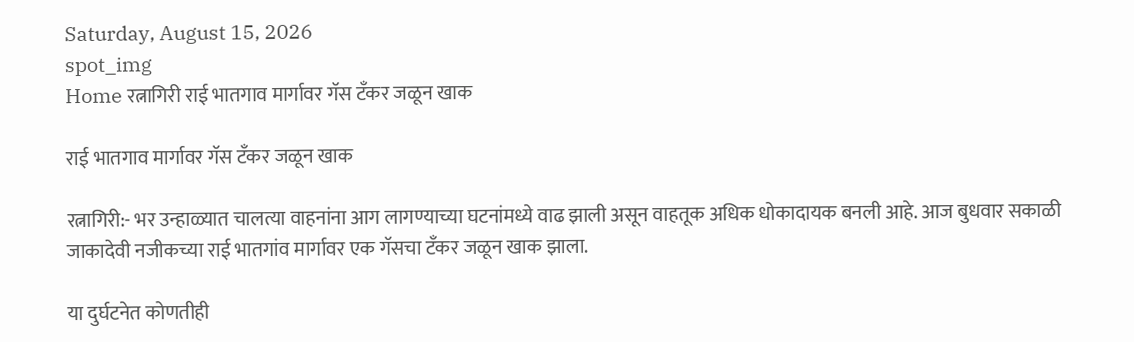Saturday, August 15, 2026
spot_img
Home रत्नागिरी राई भातगाव मार्गावर गॅस टँकर जळून खाक

राई भातगाव मार्गावर गॅस टँकर जळून खाक

रत्नागिरी:- भर उन्हाळ्यात चालत्या वाहनांना आग लागण्याच्या घटनांमध्ये वाढ झाली असून वाहतूक अधिक धोकादायक बनली आहे. आज बुधवार सकाळी जाकादेवी नजीकच्या राई भातगांव मार्गावर एक गॅसचा टँकर जळून खाक झाला.

या दुर्घटनेत कोणतीही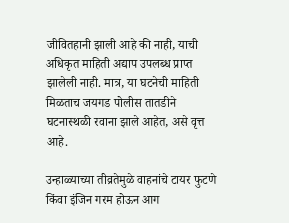जीवितहानी झाली आहे की नाही, याची अधिकृत माहिती अद्याप उपलब्ध प्राप्त झालेली नाही. मात्र, या घटनेची माहिती मिळताच जयगड पोलीस तातडीने घटनास्थळी रवाना झाले आहेत, असे वृत्त आहे.

उन्हाळ्याच्या तीव्रतेमुळे वाहनांचे टायर फुटणे किंवा इंजिन गरम होऊन आग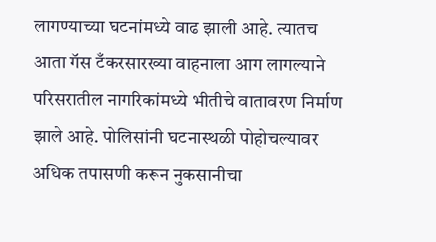लागण्याच्या घटनांमध्ये वाढ झाली आहे. त्यातच आता गॅस टँकरसारख्या वाहनाला आग लागल्याने परिसरातील नागरिकांमध्ये भीतीचे वातावरण निर्माण झाले आहे. पोलिसांनी घटनास्थळी पोहोचल्यावर अधिक तपासणी करून नुकसानीचा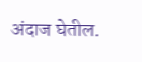अंदाज घेतील.